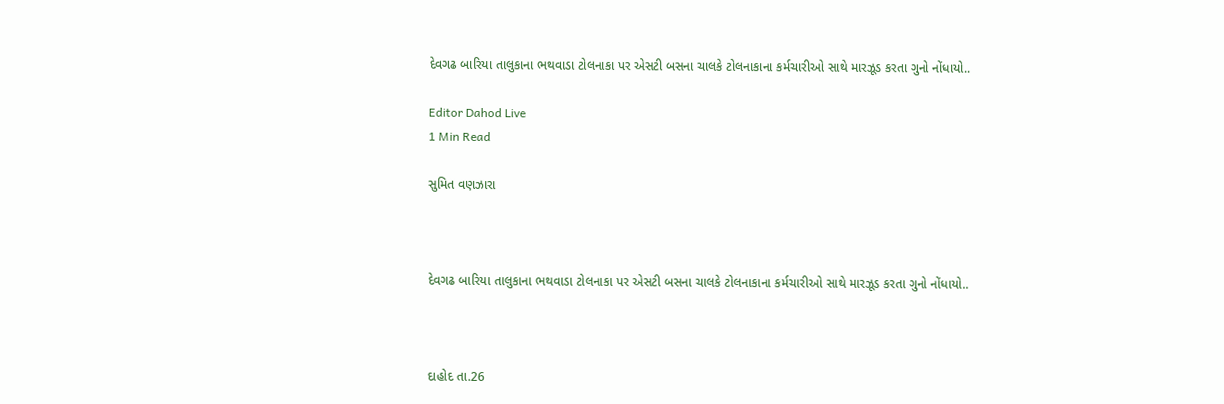દેવગઢ બારિયા તાલુકાના ભથવાડા ટોલનાકા પર એસટી બસના ચાલકે ટોલનાકાના કર્મચારીઓ સાથે મારઝૂડ કરતા ગુનો નોંધાયો..

Editor Dahod Live
1 Min Read

સુમિત વણઝારા



દેવગઢ બારિયા તાલુકાના ભથવાડા ટોલનાકા પર એસટી બસના ચાલકે ટોલનાકાના કર્મચારીઓ સાથે મારઝૂડ કરતા ગુનો નોંધાયો..



દાહોદ તા.26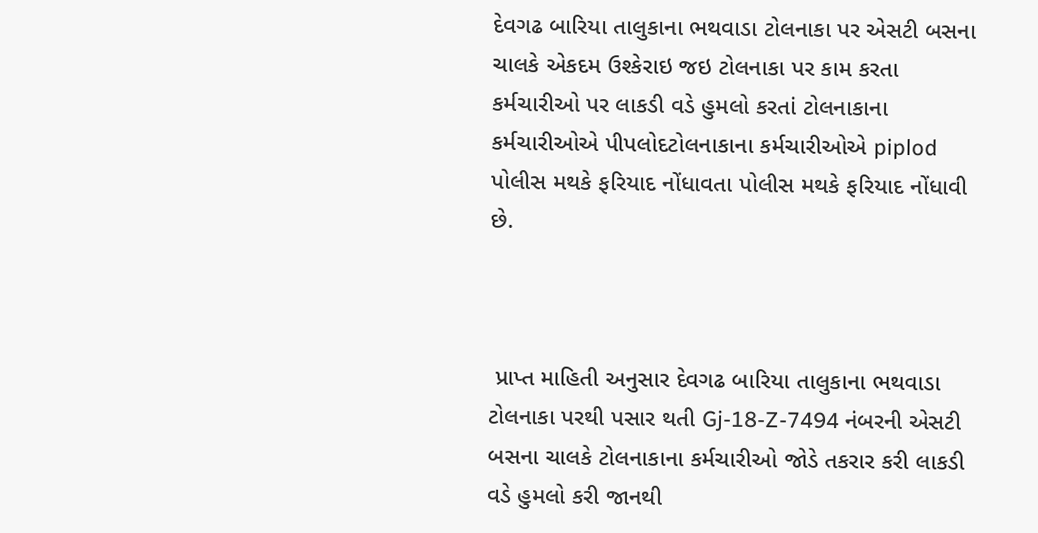દેવગઢ બારિયા તાલુકાના ભથવાડા ટોલનાકા પર એસટી બસના ચાલકે એકદમ ઉશ્કેરાઇ જઇ ટોલનાકા પર કામ કરતા કર્મચારીઓ પર લાકડી વડે હુમલો કરતાં ટોલનાકાના કર્મચારીઓએ પીપલોદટોલનાકાના કર્મચારીઓએ piplod પોલીસ મથકે ફરિયાદ નોંધાવતા પોલીસ મથકે ફરિયાદ નોંધાવી છે.



 પ્રાપ્ત માહિતી અનુસાર દેવગઢ બારિયા તાલુકાના ભથવાડા ટોલનાકા પરથી પસાર થતી Gj-18-Z-7494 નંબરની એસટી બસના ચાલકે ટોલનાકાના કર્મચારીઓ જોડે તકરાર કરી લાકડી વડે હુમલો કરી જાનથી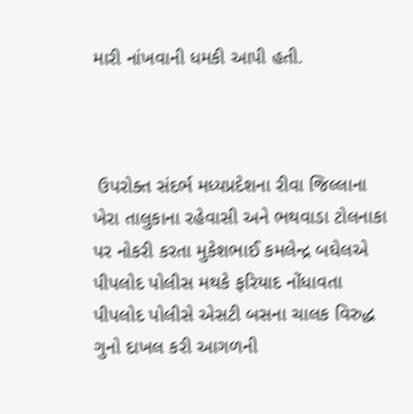મારી નાંખવાની ધમકી આપી હતી.



 ઉપરોક્ત સંદર્ભ મધ્યપ્રદેશના રીવા જિલ્લાના ખેરા તાલુકાના રહેવાસી અને ભથવાડા ટોલનાકા પર નોકરી કરતા મુકેશભાઈ કમલેન્દ્ર બઘેલએ પીપલોદ પોલીસ મથકે ફરિયાદ નોંધાવતા પીપલોદ પોલીસે એસટી બસના ચાલક વિરુદ્ધ ગુનો દાખલ કરી આગળની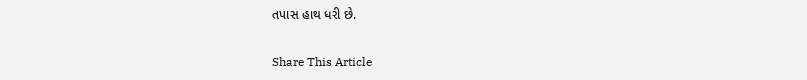તપાસ હાથ ધરી છે.

Share This Article